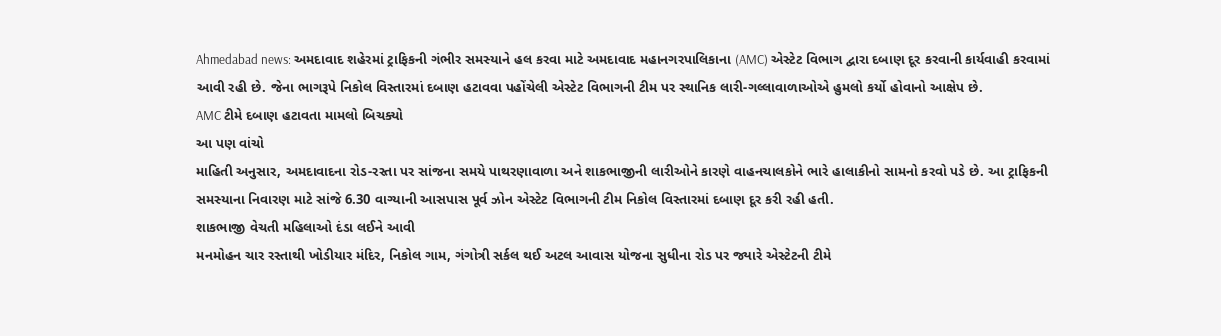Ahmedabad news: અમદાવાદ શહેરમાં ટ્રાફિકની ગંભીર સમસ્યાને હલ કરવા માટે અમદાવાદ મહાનગરપાલિકાના (AMC) એસ્ટેટ વિભાગ દ્વારા દબાણ દૂર કરવાની કાર્યવાહી કરવામાં આવી રહી છે. જેના ભાગરૂપે નિકોલ વિસ્તારમાં દબાણ હટાવવા પહોંચેલી એસ્ટેટ વિભાગની ટીમ પર સ્થાનિક લારી-ગલ્લાવાળાઓએ હુમલો કર્યો હોવાનો આક્ષેપ છે.
AMC ટીમે દબાણ હટાવતા મામલો બિચક્યો
આ પણ વાંચો
માહિતી અનુસાર, અમદાવાદના રોડ-રસ્તા પર સાંજના સમયે પાથરણાવાળા અને શાકભાજીની લારીઓને કારણે વાહનચાલકોને ભારે હાલાકીનો સામનો કરવો પડે છે. આ ટ્રાફિકની સમસ્યાના નિવારણ માટે સાંજે 6.30 વાગ્યાની આસપાસ પૂર્વ ઝોન એસ્ટેટ વિભાગની ટીમ નિકોલ વિસ્તારમાં દબાણ દૂર કરી રહી હતી.
શાકભાજી વેચતી મહિલાઓ દંડા લઈને આવી
મનમોહન ચાર રસ્તાથી ખોડીયાર મંદિર, નિકોલ ગામ, ગંગોત્રી સર્કલ થઈ અટલ આવાસ યોજના સુધીના રોડ પર જ્યારે એસ્ટેટની ટીમે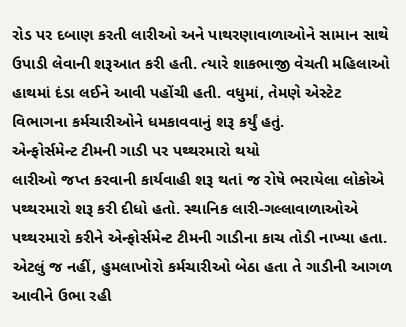રોડ પર દબાણ કરતી લારીઓ અને પાથરણાવાળાઓને સામાન સાથે ઉપાડી લેવાની શરૂઆત કરી હતી. ત્યારે શાકભાજી વેચતી મહિલાઓ હાથમાં દંડા લઈને આવી પહોંચી હતી. વધુમાં, તેમણે એસ્ટેટ વિભાગના કર્મચારીઓને ધમકાવવાનું શરૂ કર્યું હતું.
એન્ફોર્સમેન્ટ ટીમની ગાડી પર પથ્થરમારો થયો
લારીઓ જપ્ત કરવાની કાર્યવાહી શરૂ થતાં જ રોષે ભરાયેલા લોકોએ પથ્થરમારો શરૂ કરી દીધો હતો. સ્થાનિક લારી-ગલ્લાવાળાઓએ પથ્થરમારો કરીને એન્ફોર્સમેન્ટ ટીમની ગાડીના કાચ તોડી નાખ્યા હતા. એટલું જ નહીં, હુમલાખોરો કર્મચારીઓ બેઠા હતા તે ગાડીની આગળ આવીને ઉભા રહી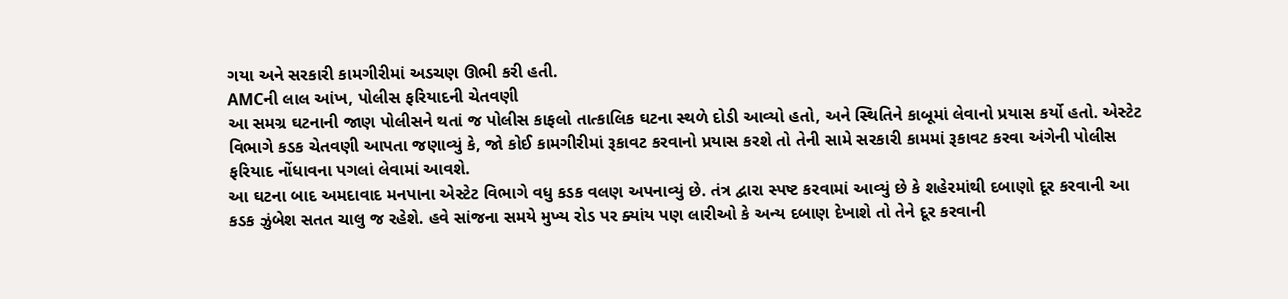ગયા અને સરકારી કામગીરીમાં અડચણ ઊભી કરી હતી.
AMCની લાલ આંખ, પોલીસ ફરિયાદની ચેતવણી
આ સમગ્ર ઘટનાની જાણ પોલીસને થતાં જ પોલીસ કાફલો તાત્કાલિક ઘટના સ્થળે દોડી આવ્યો હતો, અને સ્થિતિને કાબૂમાં લેવાનો પ્રયાસ કર્યો હતો. એસ્ટેટ વિભાગે કડક ચેતવણી આપતા જણાવ્યું કે, જો કોઈ કામગીરીમાં રૂકાવટ કરવાનો પ્રયાસ કરશે તો તેની સામે સરકારી કામમાં રૂકાવટ કરવા અંગેની પોલીસ ફરિયાદ નોંધાવના પગલાં લેવામાં આવશે.
આ ઘટના બાદ અમદાવાદ મનપાના એસ્ટેટ વિભાગે વધુ કડક વલણ અપનાવ્યું છે. તંત્ર દ્વારા સ્પષ્ટ કરવામાં આવ્યું છે કે શહેરમાંથી દબાણો દૂર કરવાની આ કડક ઝુંબેશ સતત ચાલુ જ રહેશે. હવે સાંજના સમયે મુખ્ય રોડ પર ક્યાંય પણ લારીઓ કે અન્ય દબાણ દેખાશે તો તેને દૂર કરવાની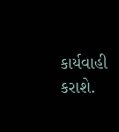કાર્યવાહી કરાશે.